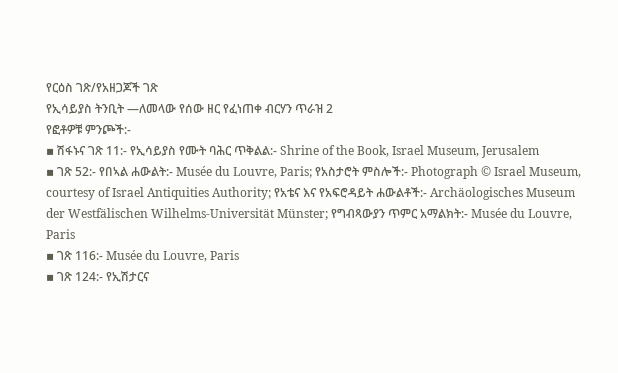የርዕስ ገጽ/የአዘጋጆች ገጽ
የኢሳይያስ ትንቢት —ለመላው የሰው ዘር የፈነጠቀ ብርሃን ጥራዝ 2
የፎቶዎቹ ምንጮች:-
▪ ሽፋኑና ገጽ 11:- የኢሳይያስ የሙት ባሕር ጥቅልል:- Shrine of the Book, Israel Museum, Jerusalem
▪ ገጽ 52:- የበኣል ሐውልት:- Musée du Louvre, Paris; የአስታሮት ምስሎች:- Photograph © Israel Museum, courtesy of Israel Antiquities Authority; የአቴና እና የአፍሮዳይት ሐውልቶች:- Archäologisches Museum der Westfälischen Wilhelms-Universität Münster; የግብጻውያን ጥምር አማልክት:- Musée du Louvre, Paris
▪ ገጽ 116:- Musée du Louvre, Paris
▪ ገጽ 124:- የኢሽታርና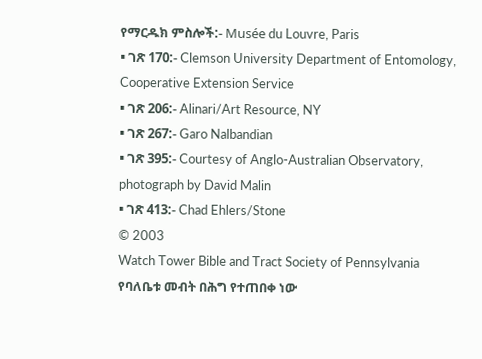የማርዱክ ምስሎች:- Musée du Louvre, Paris
▪ ገጽ 170:- Clemson University Department of Entomology, Cooperative Extension Service
▪ ገጽ 206:- Alinari/Art Resource, NY
▪ ገጽ 267:- Garo Nalbandian
▪ ገጽ 395:- Courtesy of Anglo-Australian Observatory, photograph by David Malin
▪ ገጽ 413:- Chad Ehlers/Stone
© 2003
Watch Tower Bible and Tract Society of Pennsylvania
የባለቤቱ መብት በሕግ የተጠበቀ ነው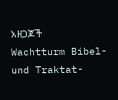አዘጋጆች
Wachtturm Bibel- und Traktat-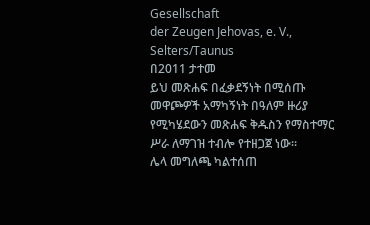Gesellschaft
der Zeugen Jehovas, e. V., Selters/Taunus
በ2011 ታተመ
ይህ መጽሐፍ በፈቃደኝነት በሚሰጡ መዋጮዎች አማካኝነት በዓለም ዙሪያ የሚካሄደውን መጽሐፍ ቅዱስን የማስተማር ሥራ ለማገዝ ተብሎ የተዘጋጀ ነው።
ሌላ መግለጫ ካልተሰጠ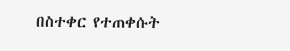በስተቀር የተጠቀሱት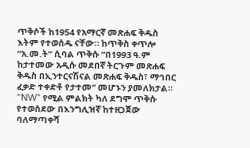ጥቅሶች ከ1954 የአማርኛ መጽሐፍ ቅዱስ እትም የተወሰዱ ናቸው። ከጥቅስ ቀጥሎ “አ.መ.ት” ሲባል ጥቅሱ “በ1993 ዓ.ም ከታተመው አዲሱ መደበኛ ትርጉም መጽሐፍ ቅዱስ በኢንተርናሽናል መጽሐፍ ቅዱስ፣ ማኅበር ፈቃድ ተቀድቶ የታተመ” መሆኑን ያመለክታል። “NW” የሚል ምልክት ካለ ደግሞ ጥቅሱ የተወሰደው በእንግሊዝኛ ከተዘጋጀው ባለማጣቀሻ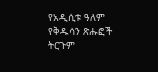የአዲሲቱ ዓለም የቅዱሳን ጽሑፎች ትርጉም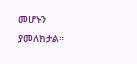መሆኑን ያመለክታል።